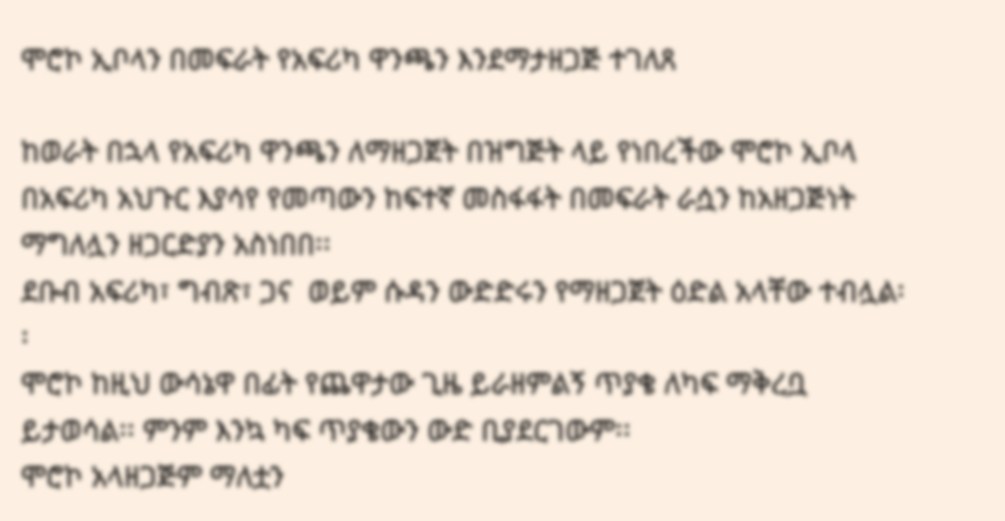ሞሮኮ ኢቦላን በመፍራት የአፍሪካ ዋንጫን እንደማታዘጋጅ ተገለጸ

ከወራት በኋላ የአፍሪካ ዋንጫን ለማዘጋጀት በዝግጅት ላይ የነበረችው ሞሮኮ ኢቦላ በአፍሪካ አህጉር እያሳየ የመጣውን ከፍተኛ መስፋፋት በመፍራት ራሷን ከአዘጋጅነት ማግለሏን ዘጋርድያን አስነበበ፡፡
ደቡብ አፍሪካ፣ ግብጽ፣ ጋና  ወይም ሱዳን ውድድሩን የማዘጋጀት ዕድል አላቸው ተብሏል፡፡
ሞሮኮ ከዚህ ውሳኔዋ በፊት የጨዋታው ጊዜ ይራዘምልኝ ጥያቄ ለካፍ ማቅረቧ ይታወሳል፡፡ ምንም እንኳ ካፍ ጥያቄውን ውድ ቢያደርገውም፡፡
ሞሮኮ አላዘጋጅም ማለቷን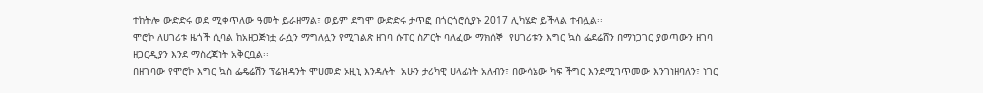ተከትሎ ውድድሩ ወደ ሚቀጥለው ዓመት ይራዘማል፣ ወይም ደግሞ ውድድሩ ታጥፎ በጎርጎሮሲያኑ 2017 ሊካሄድ ይችላል ተብሏል፡፡
ሞሮኮ ለሀገሪቱ ዜጎች ሲባል ከአዘጋጅነቷ ራሷን ማግለሏን የሚገልጽ ዘገባ ሱፐር ስፖርት ባለፈው ማክሰኞ  የሀገሪቱን እግር ኳስ ፌደሬሸን በማነጋገር ያወጣውን ዘገባ ዘጋርዲያን እንደ ማስረጃነት አቅርቧል፡፡
በዘገባው የሞሮኮ እግር ኳስ ፌዴሬሽን ፕሬዝዳንት ሞሀመድ ኦዚኒ እንዳሉት  አሁን ታሪካዊ ሀላፊነት አለብን፣ በውሳኔው ካፍ ችግር እንደሚገጥመው እንገነዘባለን፣ ነገር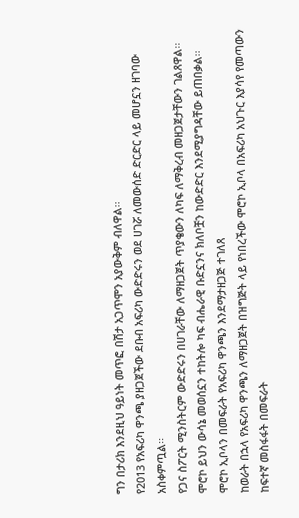ግን በታሪክ እንደዚህ ዓይነት መጥፎ በሽታ አጋጥሞን አያውቅም ብለዋል፡፡
የ2013 የአፍሪካ ዋንጫ ያዘጋጀችው ደቡብ አፍሪካ ውድድሩን ወደ ሀገሯ ለመውሰድ ድርድር ላይ መሆኗን ዘገባው አስቀምጧል፡፡
የጋና ስፖርት ሚንስትርም ውድድሩን በሀገራቸው ለማዘጋጀት ጥያቄውን ለካፍ ለማቅረብ መዘጋጀታቸውን ገልጸዋል፡፡
ሞሮኮ ይህን ውሳኔ መወሰኗን ተከትሎ ካፍ ብሔራዊ ቡድኗንና ክለቦቿን ከውድድር እንደሚያግዳቸው ይጠበቃል፡፡
ሞሮኮ ኢቦላን በመፍራት የአፍሪካ ዋንጫን እንደማታዘጋጅ ተገለጸ
ከወራት በኋላ የአፍሪካ ዋንጫን ለማዘጋጀት በዝግጅት ላይ የነበረችው ሞሮኮ ኢቦላ በአፍሪካ አህጉር እያሳየ የመጣውን ከፍተኛ መስፋፋት በመፍራት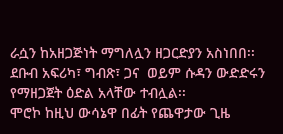ራሷን ከአዘጋጅነት ማግለሏን ዘጋርድያን አስነበበ፡፡
ደቡብ አፍሪካ፣ ግብጽ፣ ጋና  ወይም ሱዳን ውድድሩን የማዘጋጀት ዕድል አላቸው ተብሏል፡፡
ሞሮኮ ከዚህ ውሳኔዋ በፊት የጨዋታው ጊዜ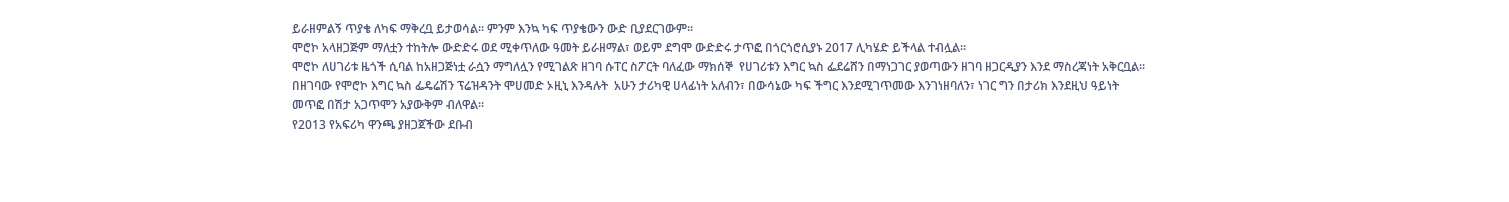ይራዘምልኝ ጥያቄ ለካፍ ማቅረቧ ይታወሳል፡፡ ምንም እንኳ ካፍ ጥያቄውን ውድ ቢያደርገውም፡፡
ሞሮኮ አላዘጋጅም ማለቷን ተከትሎ ውድድሩ ወደ ሚቀጥለው ዓመት ይራዘማል፣ ወይም ደግሞ ውድድሩ ታጥፎ በጎርጎሮሲያኑ 2017 ሊካሄድ ይችላል ተብሏል፡፡
ሞሮኮ ለሀገሪቱ ዜጎች ሲባል ከአዘጋጅነቷ ራሷን ማግለሏን የሚገልጽ ዘገባ ሱፐር ስፖርት ባለፈው ማክሰኞ  የሀገሪቱን እግር ኳስ ፌደሬሸን በማነጋገር ያወጣውን ዘገባ ዘጋርዲያን እንደ ማስረጃነት አቅርቧል፡፡
በዘገባው የሞሮኮ እግር ኳስ ፌዴሬሽን ፕሬዝዳንት ሞሀመድ ኦዚኒ እንዳሉት  አሁን ታሪካዊ ሀላፊነት አለብን፣ በውሳኔው ካፍ ችግር እንደሚገጥመው እንገነዘባለን፣ ነገር ግን በታሪክ እንደዚህ ዓይነት መጥፎ በሽታ አጋጥሞን አያውቅም ብለዋል፡፡
የ2013 የአፍሪካ ዋንጫ ያዘጋጀችው ደቡብ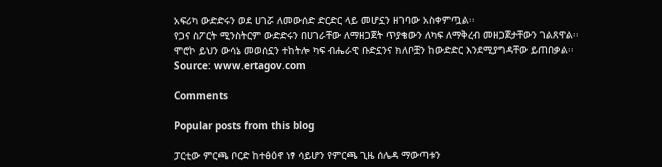አፍሪካ ውድድሩን ወደ ሀገሯ ለመውሰድ ድርድር ላይ መሆኗን ዘገባው አስቀምጧል፡፡
የጋና ስፖርት ሚንስትርም ውድድሩን በሀገራቸው ለማዘጋጀት ጥያቄውን ለካፍ ለማቅረብ መዘጋጀታቸውን ገልጸዋል፡፡
ሞሮኮ ይህን ውሳኔ መወሰኗን ተከትሎ ካፍ ብሔራዊ ቡድኗንና ክለቦቿን ከውድድር እንደሚያግዳቸው ይጠበቃል፡፡
Source: www.ertagov.com

Comments

Popular posts from this blog

ፓርቲው ምርጫ ቦርድ ከተፅዕኖ ነፃ ሳይሆን የምርጫ ጊዜ ሰሌዳ ማውጣቱን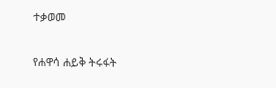ተቃወመ

የሐዋሳ ሐይቅ ትሩፋት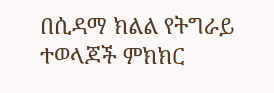በሲዳማ ክልል የትግራይ ተወላጆች ምክክር